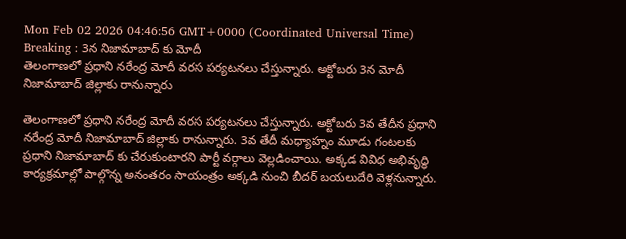Mon Feb 02 2026 04:46:56 GMT+0000 (Coordinated Universal Time)
Breaking : 3న నిజామాబాద్ కు మోదీ
తెలంగాణలో ప్రధాని నరేంద్ర మోదీ వరస పర్యటనలు చేస్తున్నారు. అక్టోబరు 3న మోదీ నిజామాబాద్ జిల్లాకు రానున్నారు

తెలంగాణలో ప్రధాని నరేంద్ర మోదీ వరస పర్యటనలు చేస్తున్నారు. అక్టోబరు 3వ తేదీన ప్రధాని నరేంద్ర మోదీ నిజామాబాద్ జిల్లాకు రానున్నారు. 3వ తేదీ మధ్యాహ్నం మూడు గంటలకు ప్రధాని నిజామాబాద్ కు చేరుకుంటారని పార్టీ వర్గాలు వెల్లడించాయి. అక్కడ వివిధ అభివృద్ధి కార్యక్రమాల్లో పాల్గొన్న అనంతరం సాయంత్రం అక్కడి నుంచి బీదర్ బయలుదేరి వెళ్లనున్నారు.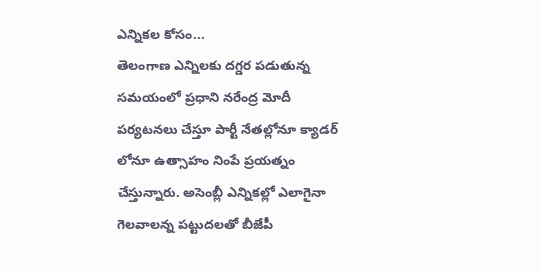ఎన్నికల కోసం...
తెలంగాణ ఎన్నిలకు దగ్డర పడుతున్న సమయంలో ప్రధాని నరేంద్ర మోదీ పర్యటనలు చేస్తూ పార్టీ నేతల్లోనూ క్యాడర్ లోనూ ఉత్సాహం నింపే ప్రయత్నం చేస్తున్నారు. అసెంబ్లీ ఎన్నికల్లో ఎలాగైనా గెలవాలన్న పట్టుదలతో బీజేపీ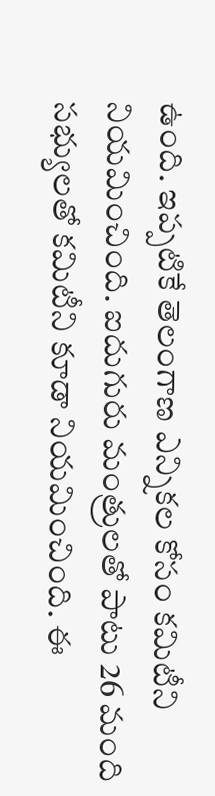ఉంది. ఇప్పటికే తెలంగాణ ఎన్నికల కోసం కమిటీని నియమించింది. ఐదుగురు మంత్రులతో పాటు 26 మంది సభ్యులతో కమిటీని కూడా నియమించింది. ఈ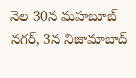నెల 30న మహబూబ్ నగర్, 3న నిజామాబాద్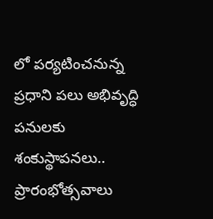లో పర్యటించనున్న ప్రధాని పలు అభివృద్ధి పనులకు శంకుస్థాపనలు.. ప్రారంభోత్సవాలు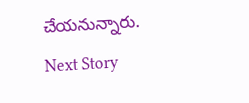చేయనున్నారు.
Next Story